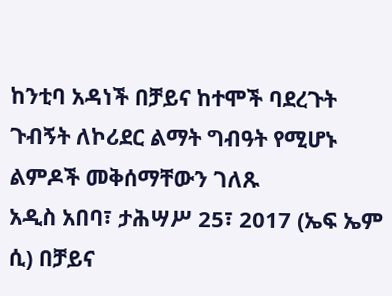ከንቲባ አዳነች በቻይና ከተሞች ባደረጉት ጉብኝት ለኮሪደር ልማት ግብዓት የሚሆኑ ልምዶች መቅሰማቸውን ገለጹ
አዲስ አበባ፣ ታሕሣሥ 25፣ 2017 (ኤፍ ኤም ሲ) በቻይና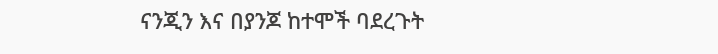ናንጂን እና በያንጆ ከተሞች ባደረጉት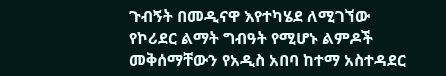ጉብኝት በመዲናዋ እየተካሄደ ለሚገኘው የኮሪደር ልማት ግብዓት የሚሆኑ ልምዶች መቅሰማቸውን የአዲስ አበባ ከተማ አስተዳደር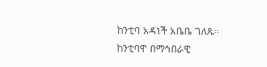ከንቲባ አዳነች አቤቤ ገለጹ።
ከንቲባዋ በማኅበራዊ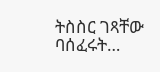ትስስር ገጻቸው ባሰፈሩት…